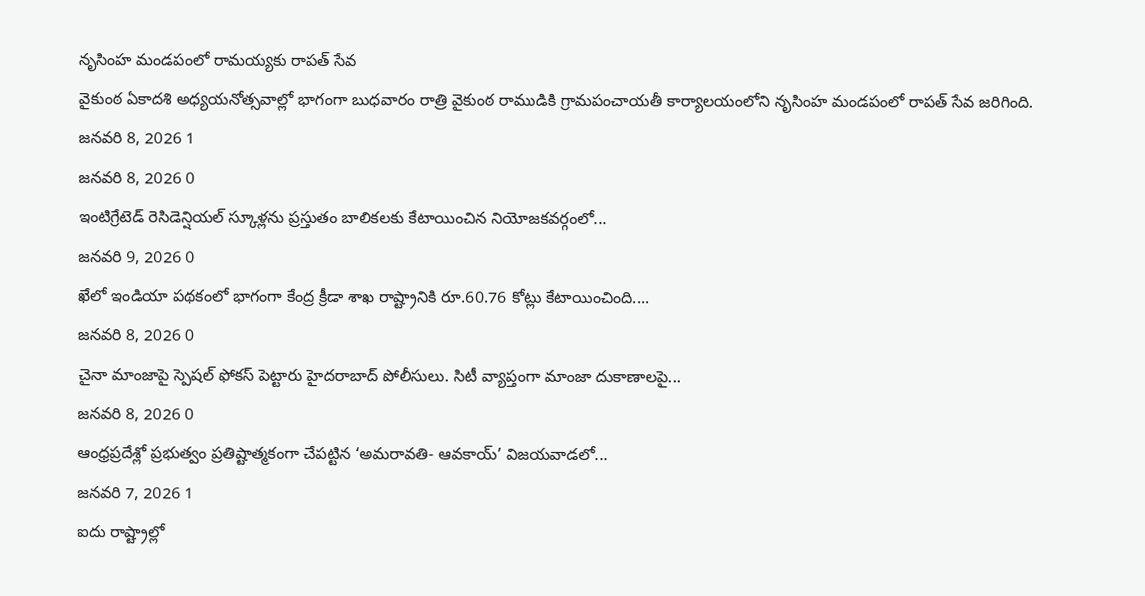నృసింహ మండపంలో రామయ్యకు రాపత్ సేవ
వైకుంఠ ఏకాదశి అధ్యయనోత్సవాల్లో భాగంగా బుధవారం రాత్రి వైకుంఠ రాముడికి గ్రామపంచాయతీ కార్యాలయంలోని నృసింహ మండపంలో రాపత్ సేవ జరిగింది.
జనవరి 8, 2026 1
జనవరి 8, 2026 0
ఇంటిగ్రేటెడ్ రెసిడెన్షియల్ స్కూళ్లను ప్రస్తుతం బాలికలకు కేటాయించిన నియోజకవర్గంలో...
జనవరి 9, 2026 0
ఖేలో ఇండియా పథకంలో భాగంగా కేంద్ర క్రీడా శాఖ రాష్ట్రానికి రూ.60.76 కోట్లు కేటాయించింది....
జనవరి 8, 2026 0
చైనా మాంజాపై స్పెషల్ ఫోకస్ పెట్టారు హైదరాబాద్ పోలీసులు. సిటీ వ్యాప్తంగా మాంజా దుకాణాలపై...
జనవరి 8, 2026 0
ఆంధ్రప్రదేశ్లో ప్రభుత్వం ప్రతిష్టాత్మకంగా చేపట్టిన ‘అమరావతి- ఆవకాయ్’ విజయవాడలో...
జనవరి 7, 2026 1
ఐదు రాష్ట్రాల్లో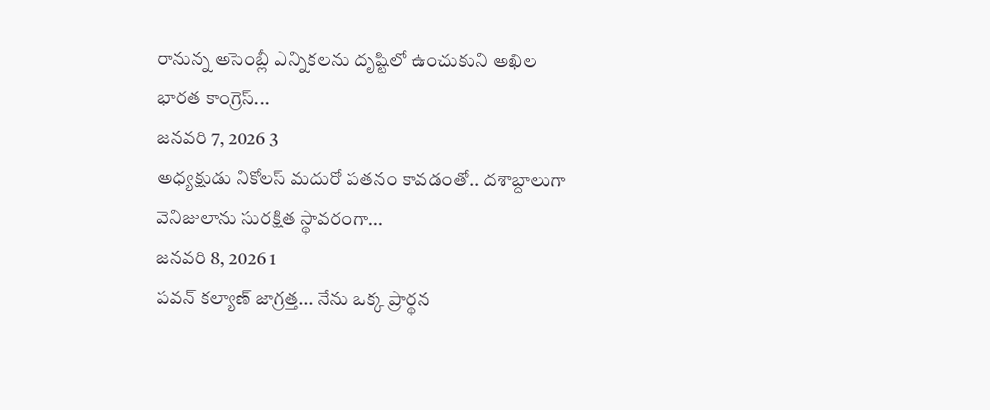రానున్న అసెంబ్లీ ఎన్నికలను దృష్టిలో ఉంచుకుని అఖిల భారత కాంగ్రెస్...
జనవరి 7, 2026 3
అధ్యక్షుడు నికోలస్ మదురో పతనం కావడంతో.. దశాబ్దాలుగా వెనిజులాను సురక్షిత స్థావరంగా...
జనవరి 8, 2026 1
పవన్ కల్యాణ్ జాగ్రత్త... నేను ఒక్క ప్రార్థన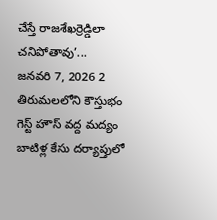చేస్తే రాజశేఖర్రెడ్డిలా చనిపోతావు’...
జనవరి 7, 2026 2
తిరుమలలోని కౌస్తుభం గెస్ట్ హౌస్ వద్ద మద్యం బాటిళ్ల కేసు దర్యాప్తులో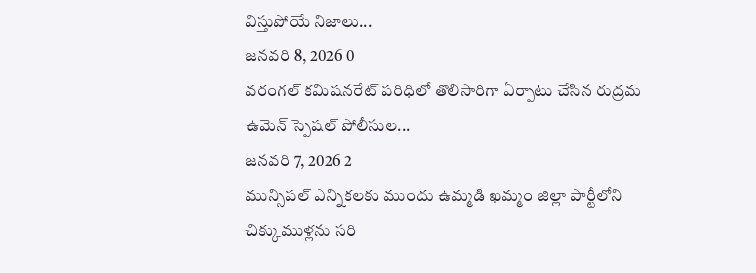విస్తుపోయే నిజాలు...
జనవరి 8, 2026 0
వరంగల్ కమిషనరేట్ పరిధిలో తొలిసారిగా ఏర్పాటు చేసిన రుద్రమ ఉమెన్ స్పెషల్ పోలీసుల...
జనవరి 7, 2026 2
మున్సిపల్ ఎన్నికలకు ముందు ఉమ్మడి ఖమ్మం జిల్లా పార్టీలోని చిక్కుముళ్లను సరి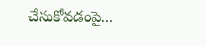చేసుకోవడంపై...